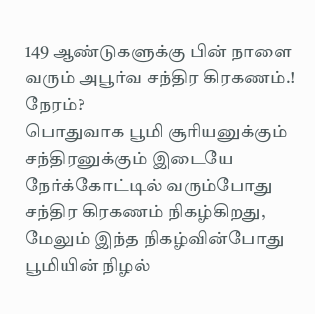149 ஆண்டுகளுக்கு பின் நாளை வரும் அபூர்வ சந்திர கிரகணம்.! நேரம்?
பொதுவாக பூமி சூரியனுக்கும் சந்திரனுக்கும் இடையே நேர்க்கோட்டில் வரும்போது சந்திர கிரகணம் நிகழ்கிறது, மேலும் இந்த நிகழ்வின்போது பூமியின் நிழல்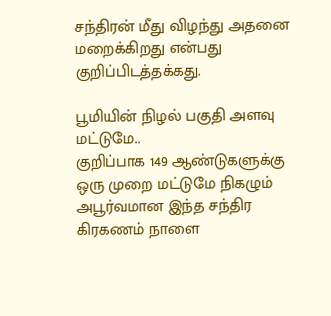சந்திரன் மீது விழந்து அதனை மறைக்கிறது என்பது குறிப்பிடத்தக்கது.

பூமியின் நிழல் பகுதி அளவு மட்டுமே..
குறிப்பாக 149 ஆண்டுகளுக்கு ஒரு முறை மட்டுமே நிகழும் அபூர்வமான இந்த சந்திர கிரகணம் நாளை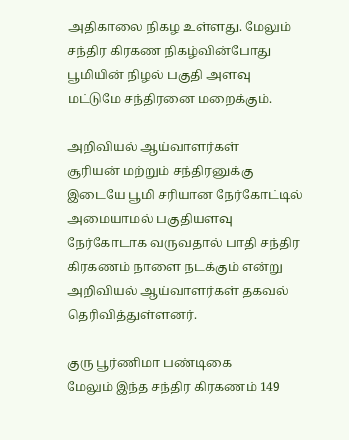அதிகாலை நிகழ உள்ளது. மேலும் சந்திர கிரகண நிகழ்வின்போது பூமியின் நிழல் பகுதி அளவு மட்டுமே சந்திரனை மறைக்கும்.

அறிவியல் ஆய்வாளர்கள்
சூரியன் மற்றும் சந்திரனுக்கு இடையே பூமி சரியான நேர்கோட்டில் அமையாமல் பகுதியளவு நேர்கோடாக வருவதால் பாதி சந்திர கிரகணம் நாளை நடக்கும் என்று அறிவியல் ஆய்வாளர்கள் தகவல் தெரிவித்துள்ளனர்.

குரு பூர்ணிமா பண்டிகை
மேலும் இந்த சந்திர கிரகணம் 149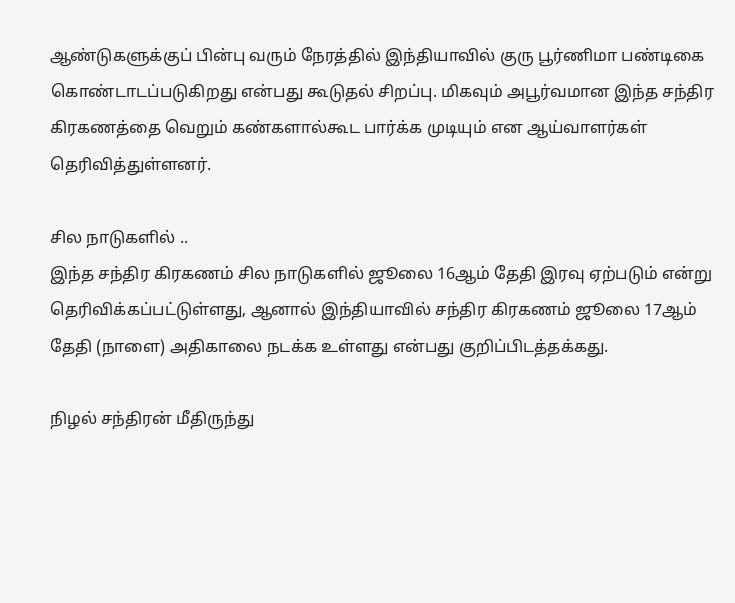ஆண்டுகளுக்குப் பின்பு வரும் நேரத்தில் இந்தியாவில் குரு பூர்ணிமா பண்டிகை
கொண்டாடப்படுகிறது என்பது கூடுதல் சிறப்பு. மிகவும் அபூர்வமான இந்த சந்திர கிரகணத்தை வெறும் கண்களால்கூட பார்க்க முடியும் என ஆய்வாளர்கள் தெரிவித்துள்ளனர்.

சில நாடுகளில் ..
இந்த சந்திர கிரகணம் சில நாடுகளில் ஜூலை 16ஆம் தேதி இரவு ஏற்படும் என்று தெரிவிக்கப்பட்டுள்ளது, ஆனால் இந்தியாவில் சந்திர கிரகணம் ஜூலை 17ஆம் தேதி (நாளை) அதிகாலை நடக்க உள்ளது என்பது குறிப்பிடத்தக்கது.

நிழல் சந்திரன் மீதிருந்து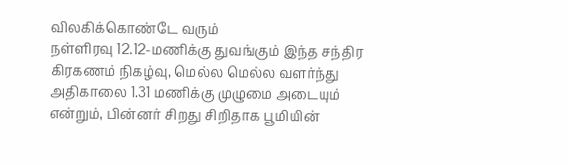விலகிக்கொண்டே வரும்
நள்ளிரவு 12.12-மணிக்கு துவங்கும் இந்த சந்திர கிரகணம் நிகழ்வு, மெல்ல மெல்ல வளர்ந்து அதிகாலை 1.31 மணிக்கு முழுமை அடையும் என்றும், பின்னர் சிறது சிறிதாக பூமியின்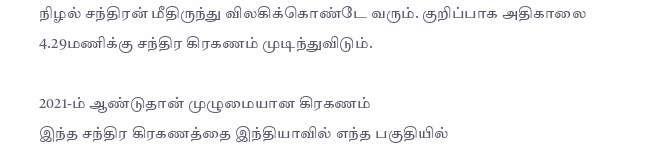நிழல் சந்திரன் மீதிருந்து விலகிக்கொண்டே வரும். குறிப்பாக அதிகாலை 4.29மணிக்கு சந்திர கிரகணம் முடிந்துவிடும்.

2021-ம் ஆண்டுதான் முழுமையான கிரகணம்
இந்த சந்திர கிரகணத்தை இந்தியாவில் எந்த பகுதியில்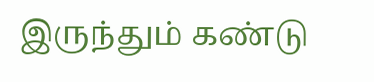இருந்தும் கண்டு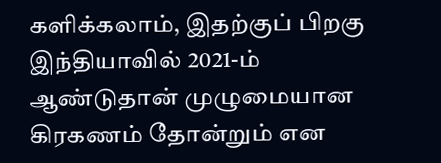களிக்கலாம், இதற்குப் பிறகு இந்தியாவில் 2021-ம் ஆண்டுதான் முழுமையான கிரகணம் தோன்றும் என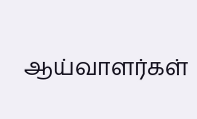ஆய்வாளர்கள்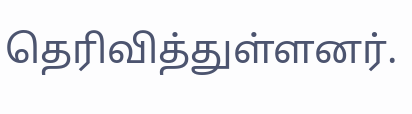தெரிவித்துள்ளனர்.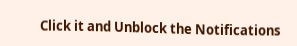Click it and Unblock the Notifications